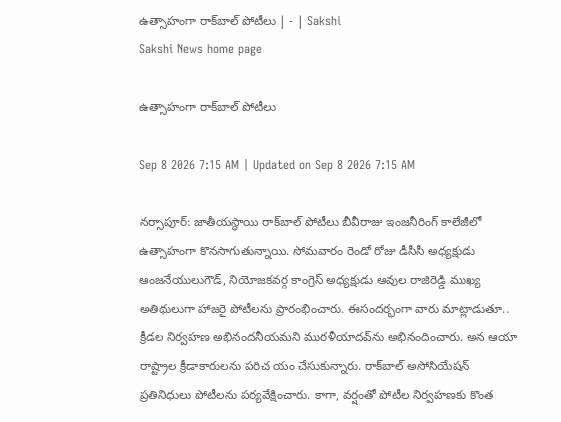ఉత్సాహంగా రాక్‌బాల్‌ పోటీలు | - | Sakshi
Sakshi News home page

ఉత్సాహంగా రాక్‌బాల్‌ పోటీలు

Sep 8 2026 7:15 AM | Updated on Sep 8 2026 7:15 AM

నర్సాపూర్‌: జాతీయస్థాయి రాక్‌బాల్‌ పోటీలు బీవీరాజు ఇంజనీరింగ్‌ కాలేజీలో ఉత్సాహంగా కొనసాగుతున్నాయి. సోమవారం రెండో రోజు డీసీసీ అధ్యక్షుడు ఆంజనేయులుగౌడ్‌, నియోజకవర్గ కాంగ్రెస్‌ అధ్యక్షుడు ఆవుల రాజిరెడ్డి ముఖ్య అతిథులుగా హాజరై పోటీలను ప్రారంభించారు. ఈసందర్భంగా వారు మాట్లాడుతూ.. క్రీడల నిర్వహణ అభినందనీయమని మురళీయాదవ్‌ను అభినందించారు. అన ఆయా రాష్ట్రాల క్రీడాకారులను పరిచ యం చేసుకున్నారు. రాక్‌బాల్‌ అసోసియేషన్‌ ప్రతినిధులు పోటీలను పర్యవేక్షించారు. కాగా, వర్షంతో పోటీల నిర్వహణకు కొంత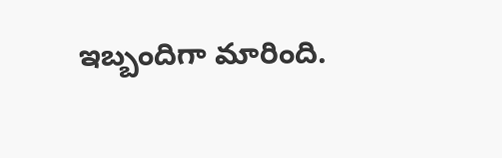ఇబ్బందిగా మారింది.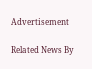Advertisement

Related News By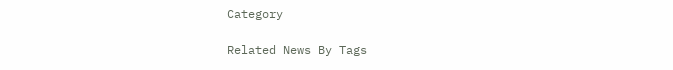Category

Related News By Tags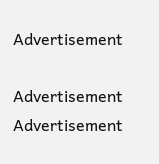Advertisement

Advertisement
Advertisement